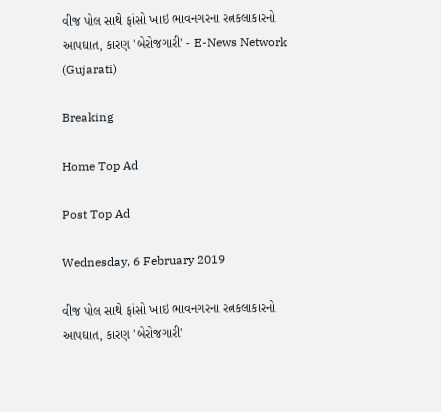વીજ પોલ સાથે ફાંસો ખાઇ ભાવનગરના રત્નકલાકારનો આપઘાત, કારણ 'બેરોજગારી' - E-News Network (Gujarati)

Breaking

Home Top Ad

Post Top Ad

Wednesday, 6 February 2019

વીજ પોલ સાથે ફાંસો ખાઇ ભાવનગરના રત્નકલાકારનો આપઘાત, કારણ 'બેરોજગારી'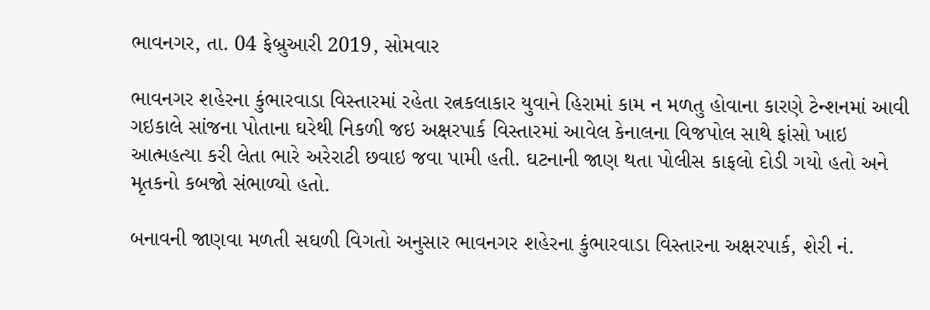ભાવનગર, તા. 04 ફેબ્રુઆરી 2019, સોમવાર

ભાવનગર શહેરના કુંભારવાડા વિસ્તારમાં રહેતા રત્નકલાકાર યુવાને હિરામાં કામ ન મળતુ હોવાના કારણે ટેન્શનમાં આવી ગઇકાલે સાંજના પોતાના ઘરેથી નિકળી જઇ અક્ષરપાર્ક વિસ્તારમાં આવેલ કેનાલના વિજપોલ સાથે ફાંસો ખાઇ આત્મહત્યા કરી લેતા ભારે અરેરાટી છવાઇ જવા પામી હતી. ઘટનાની જાણ થતા પોલીસ કાફલો દોડી ગયો હતો અને મૃતકનો કબજો સંભાળ્યો હતો.

બનાવની જાણવા મળતી સઘળી વિગતો અનુસાર ભાવનગર શહેરના કુંભારવાડા વિસ્તારના અક્ષરપાર્ક, શેરી નં.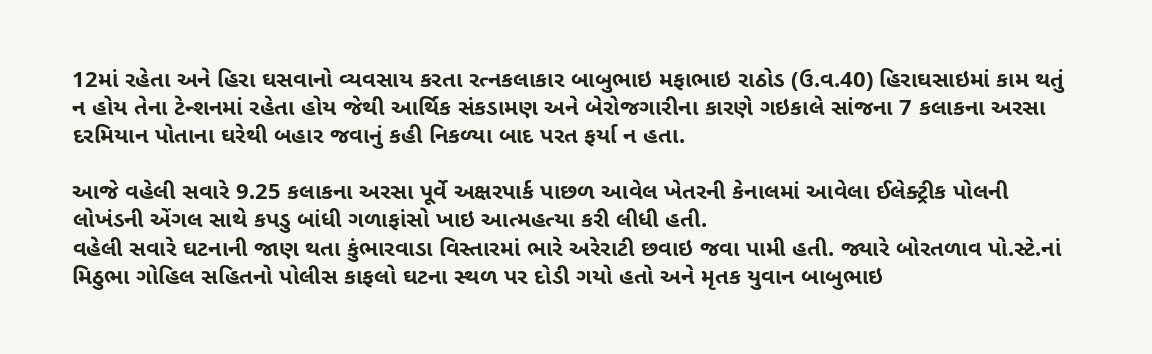12માં રહેતા અને હિરા ઘસવાનો વ્યવસાય કરતા રત્નકલાકાર બાબુભાઇ મફાભાઇ રાઠોડ (ઉ.વ.40) હિરાઘસાઇમાં કામ થતું ન હોય તેના ટેન્શનમાં રહેતા હોય જેથી આર્થિક સંકડામણ અને બેરોજગારીના કારણે ગઇકાલે સાંજના 7 કલાકના અરસા દરમિયાન પોતાના ઘરેથી બહાર જવાનું કહી નિકળ્યા બાદ પરત ફર્યા ન હતા.

આજે વહેલી સવારે 9.25 કલાકના અરસા પૂર્વે અક્ષરપાર્ક પાછળ આવેલ ખેતરની કેનાલમાં આવેલા ઈલેક્ટ્રીક પોલની લોખંડની એંગલ સાથે કપડુ બાંધી ગળાફાંસો ખાઇ આત્મહત્યા કરી લીધી હતી.
વહેલી સવારે ઘટનાની જાણ થતા કુંભારવાડા વિસ્તારમાં ભારે અરેરાટી છવાઇ જવા પામી હતી. જ્યારે બોરતળાવ પો.સ્ટે.નાં મિઠુભા ગોહિલ સહિતનો પોલીસ કાફલો ઘટના સ્થળ પર દોડી ગયો હતો અને મૃતક યુવાન બાબુભાઇ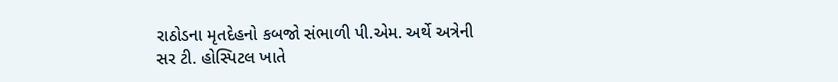રાઠોડના મૃતદેહનો કબજો સંભાળી પી.એમ. અર્થે અત્રેની સર ટી. હોસ્પિટલ ખાતે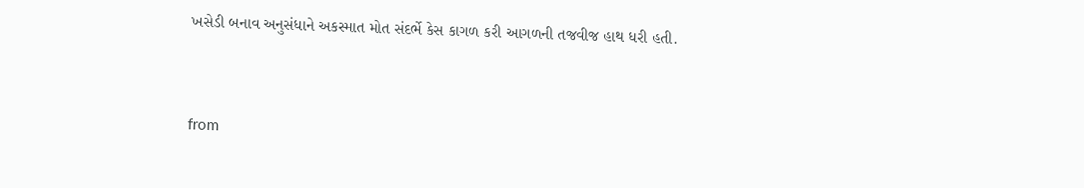ખસેડી બનાવ અનુસંધાને અકસ્માત મોત સંદર્ભે કેસ કાગળ કરી આગળની તજવીજ હાથ ધરી હતી.


from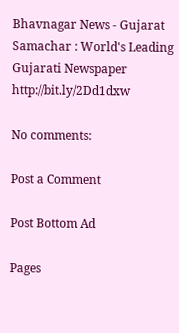Bhavnagar News - Gujarat Samachar : World's Leading Gujarati Newspaper http://bit.ly/2Dd1dxw

No comments:

Post a Comment

Post Bottom Ad

Pages